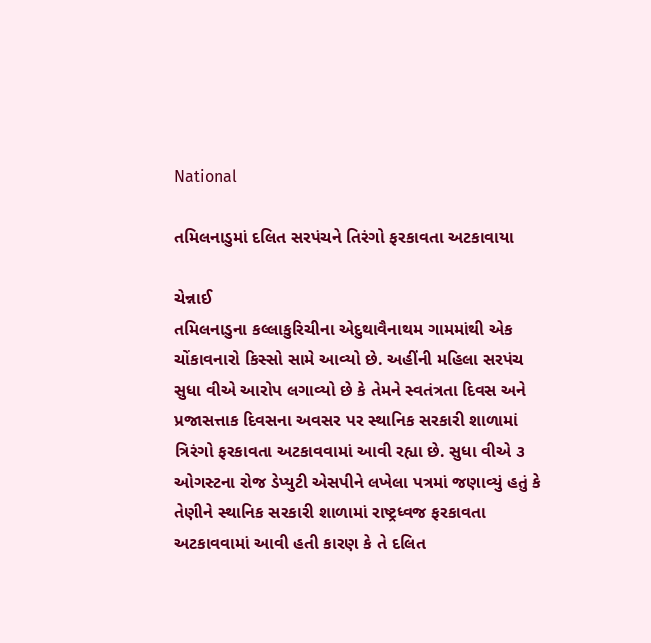National

તમિલનાડુમાં દલિત સરપંચને તિરંગો ફરકાવતા અટકાવાયા

ચેન્નાઈ
તમિલનાડુના કલ્લાકુરિચીના એદુથાવૈનાથમ ગામમાંથી એક ચોંકાવનારો કિસ્સો સામે આવ્યો છે. અહીંની મહિલા સરપંચ સુધા વીએ આરોપ લગાવ્યો છે કે તેમને સ્વતંત્રતા દિવસ અને પ્રજાસત્તાક દિવસના અવસર પર સ્થાનિક સરકારી શાળામાં ત્રિરંગો ફરકાવતા અટકાવવામાં આવી રહ્યા છે. સુધા વીએ ૩ ઓગસ્ટના રોજ ડેપ્યુટી એસપીને લખેલા પત્રમાં જણાવ્યું હતું કે તેણીને સ્થાનિક સરકારી શાળામાં રાષ્ટ્રધ્વજ ફરકાવતા અટકાવવામાં આવી હતી કારણ કે તે દલિત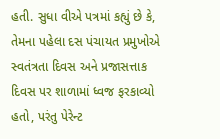હતી. સુધા વીએ પત્રમાં કહ્યું છે કે, તેમના પહેલા દસ પંચાયત પ્રમુખોએ સ્વતંત્રતા દિવસ અને પ્રજાસત્તાક દિવસ પર શાળામાં ધ્વજ ફરકાવ્યો હતો, પરંતુ પેરેન્ટ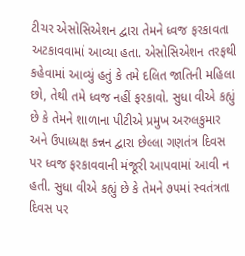ટીચર એસોસિએશન દ્વારા તેમને ધ્વજ ફરકાવતા અટકાવવામાં આવ્યા હતા. એસોસિએશન તરફથી કહેવામાં આવ્યું હતું કે તમે દલિત જાતિની મહિલા છો, તેથી તમે ધ્વજ નહીં ફરકાવો. સુધા વીએ કહ્યું છે કે તેમને શાળાના પીટીએ પ્રમુખ અરુલકુમાર અને ઉપાધ્યક્ષ કન્નન દ્વારા છેલ્લા ગણતંત્ર દિવસ પર ધ્વજ ફરકાવવાની મંજૂરી આપવામાં આવી ન હતી. સુધા વીએ કહ્યું છે કે તેમને ૭૫માં સ્વતંત્રતા દિવસ પર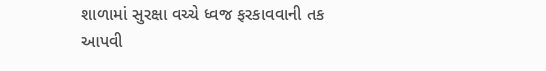શાળામાં સુરક્ષા વચ્ચે ધ્વજ ફરકાવવાની તક આપવી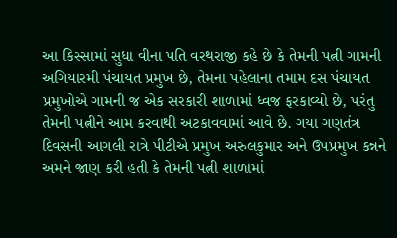આ કિસ્સામાં સુધા વીના પતિ વરથરાજી કહે છે કે તેમની પત્ની ગામની અગિયારમી પંચાયત પ્રમુખ છે, તેમના પહેલાના તમામ દસ પંચાયત પ્રમુખોએ ગામની જ એક સરકારી શાળામાં ધ્વજ ફરકાવ્યો છે, પરંતુ તેમની પત્નીને આમ કરવાથી અટકાવવામાં આવે છે. ગયા ગણતંત્ર દિવસની આગલી રાત્રે પીટીએ પ્રમુખ અરુલકુમાર અને ઉપપ્રમુખ કન્નને અમને જાણ કરી હતી કે તેમની પત્ની શાળામાં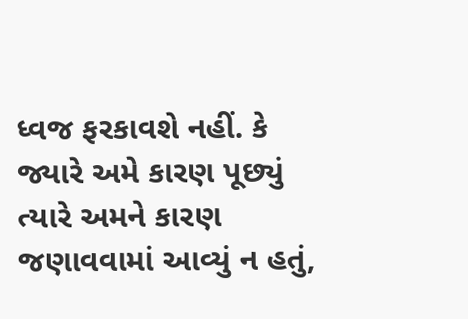ધ્વજ ફરકાવશે નહીં. કે જ્યારે અમે કારણ પૂછ્યું ત્યારે અમને કારણ જણાવવામાં આવ્યું ન હતું,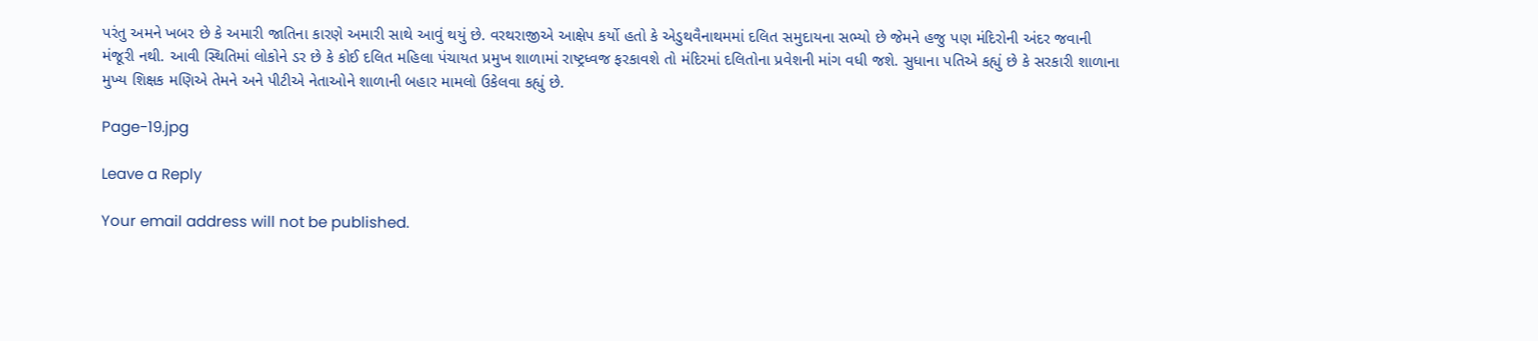પરંતુ અમને ખબર છે કે અમારી જાતિના કારણે અમારી સાથે આવું થયું છે. વરથરાજીએ આક્ષેપ કર્યો હતો કે એડુથવૈનાથમમાં દલિત સમુદાયના સભ્યો છે જેમને હજુ પણ મંદિરોની અંદર જવાની મંજૂરી નથી. આવી સ્થિતિમાં લોકોને ડર છે કે કોઈ દલિત મહિલા પંચાયત પ્રમુખ શાળામાં રાષ્ટ્રધ્વજ ફરકાવશે તો મંદિરમાં દલિતોના પ્રવેશની માંગ વધી જશે. સુધાના પતિએ કહ્યું છે કે સરકારી શાળાના મુખ્ય શિક્ષક મણિએ તેમને અને પીટીએ નેતાઓને શાળાની બહાર મામલો ઉકેલવા કહ્યું છે.

Page-19.jpg

Leave a Reply

Your email address will not be published.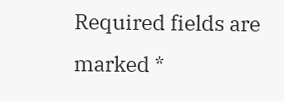Required fields are marked *